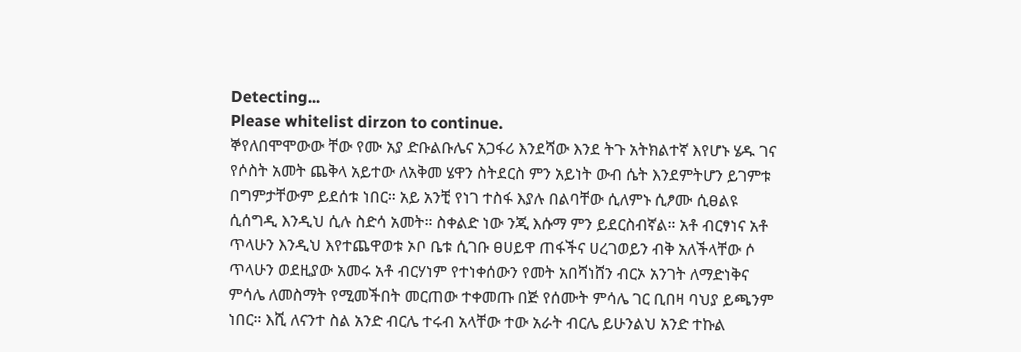Detecting...
Please whitelist dirzon to continue.
ኞየለበሞሞውው ቸው የሙ አያ ድቡልቡሌና አጋፋሪ እንደሻው እንደ ትጉ አትክልተኛ እየሆኑ ሄዱ ገና የሶስት አመት ጨቅላ አይተው ለአቅመ ሄዋን ስትደርስ ምን አይነት ውብ ሴት እንደምትሆን ይገምቱ በግምታቸውም ይደሰቱ ነበር። አይ አንቺ የነገ ተስፋ እያሉ በልባቸው ሲለምኑ ሲፆሙ ሲፀልዩ ሲሰግዲ እንዲህ ሲሉ ስድሳ አመት። ስቀልድ ነው ንጂ እሱማ ምን ይደርስብኛል። አቶ ብርፃነና አቶ ጥላሁን እንዲህ እየተጨዋወቱ ኦቦ ቤቱ ሲገቡ ፀሀይዋ ጠፋችና ሀረገወይን ብቅ አለችላቸው ሶ ጥላሁን ወደዚያው አመሩ አቶ ብርሃነም የተነቀሰውን የመት አበሻነሸን ብርኦ አንገት ለማድነቅና ምሳሌ ለመስማት የሚመችበት መርጠው ተቀመጡ በጅ የሰሙት ምሳሌ ገር ቢበዛ ባህያ ይጫንም ነበር። እሺ ለናንተ ስል አንድ ብርሌ ተሩብ አላቸው ተው አራት ብርሌ ይሁንልህ አንድ ተኩል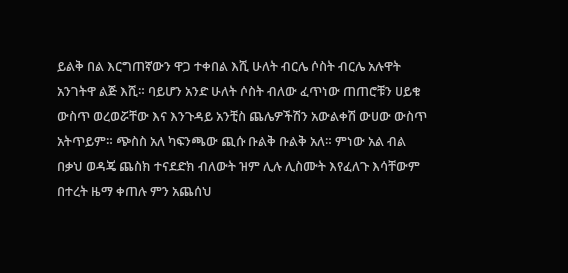ይልቅ በል እርግጠኛውን ዋጋ ተቀበል እሺ ሁለት ብርሌ ሶስት ብርሌ አሉዋት አንገትዋ ልጅ እሺ። ባይሆን አንድ ሁለት ሶስት ብለው ፈጥነው ጠጠሮቹን ሀይቁ ውስጥ ወረወሯቸው እና እንጉዳይ አንቺስ ጨሌዎችሽን አውልቀሽ ውሀው ውስጥ አትጥይም። ጭስስ አለ ካፍንጫው ጪሱ ቡልቅ ቡልቅ አለ። ምነው አል ብል በቃህ ወዳጄ ጨስክ ተናደድክ ብለውት ዝም ሊሉ ሊስሙት እየፈለጉ እሳቸውም በተረት ዜማ ቀጠሉ ምን አጨሰህ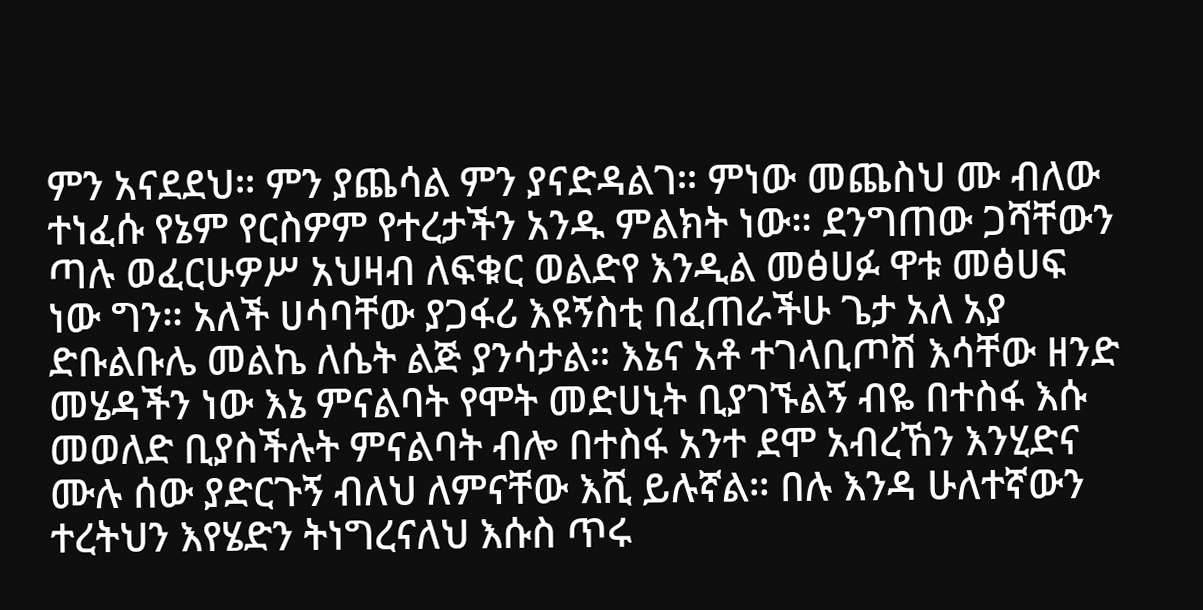ምን አናደደህ። ምን ያጨሳል ምን ያናድዳልገ። ምነው መጨስህ ሙ ብለው ተነፈሱ የኔም የርስዎም የተረታችን አንዱ ምልክት ነው። ደንግጠው ጋሻቸውን ጣሉ ወፈርሁዎሥ አህዛብ ለፍቁር ወልድየ እንዲል መፅሀፉ ዋቱ መፅሀፍ ነው ግን። አለች ሀሳባቸው ያጋፋሪ እዩኝስቲ በፈጠራችሁ ጌታ አለ አያ ድቡልቡሌ መልኬ ለሴት ልጅ ያንሳታል። እኔና አቶ ተገላቢጦሽ እሳቸው ዘንድ መሄዳችን ነው እኔ ምናልባት የሞት መድሀኒት ቢያገኙልኝ ብዬ በተስፋ እሱ መወለድ ቢያስችሉት ምናልባት ብሎ በተስፋ አንተ ደሞ አብረኸን እንሂድና ሙሉ ሰው ያድርጉኝ ብለህ ለምናቸው እሺ ይሉኛል። በሉ እንዳ ሁለተኛውን ተረትህን እየሄድን ትነግረናለህ እሱስ ጥሩ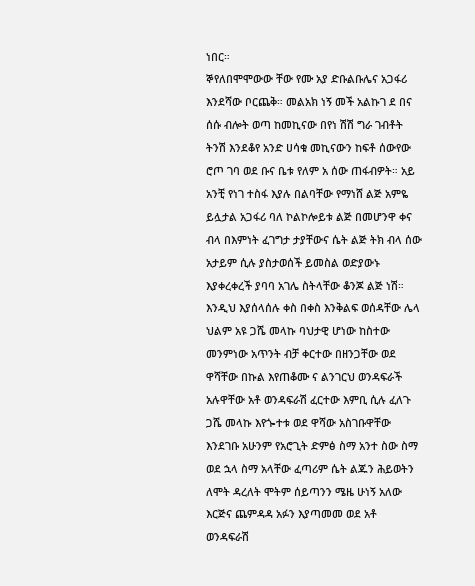ነበር።
ኞየለበሞሞውው ቸው የሙ አያ ድቡልቡሌና አጋፋሪ እንደሻው ቦርጨቅ። መልአክ ነኝ መች አልኩገ ደ በና ሰሱ ብሎት ወጣ ከመኪናው በየነ ሽሽ ግራ ገብቶት ትንሽ እንደቆየ አንድ ሀሳቁ መኪናውን ከፍቶ ሰውየው ሮጦ ገባ ወደ ቡና ቤቱ የለም አ ሰው ጠፋብዎት። አይ አንቺ የነገ ተስፋ እያሉ በልባቸው የማነሸ ልጅ አምዬ ይሏታል አጋፋሪ ባለ ኮልኮሎይቱ ልጅ በመሆንዋ ቀና ብላ በእምነት ፈገግታ ታያቸውና ሴት ልጅ ትክ ብላ ሰው አታይም ሲሉ ያስታወሰች ይመስል ወድያውኑ እያቀረቀረች ያባባ አገሌ ስትላቸው ቆንጆ ልጅ ነሽ። እንዲህ እያሰላሰሉ ቀስ በቀስ እንቅልፍ ወሰዳቸው ሌላ ህልም አዩ ጋሼ መላኩ ባህታዊ ሆነው ከስተው መንምነው አጥንት ብቻ ቀርተው በዘንጋቸው ወደ ዋሻቸው በኩል እየጠቆሙ ና ልንገርህ ወንዳፍራች አሉዋቸው አቶ ወንዳፍራሽ ፈርተው እምቢ ሲሉ ፈለጉ ጋሼ መላኩ እየጐተቱ ወደ ዋሻው አስገቡዋቸው እንደገቡ አሁንም የአሮጊት ድምፅ ስማ አንተ ስው ስማ ወደ ኋላ ስማ አላቸው ፈጣሪም ሴት ልጁን ሕይወትን ለሞት ዳረለት ሞትም ሰይጣንን ሜዜ ሁነኝ አለው እርጅና ጨምዳዳ አፉን እያጣመመ ወደ አቶ ወንዳፍራሽ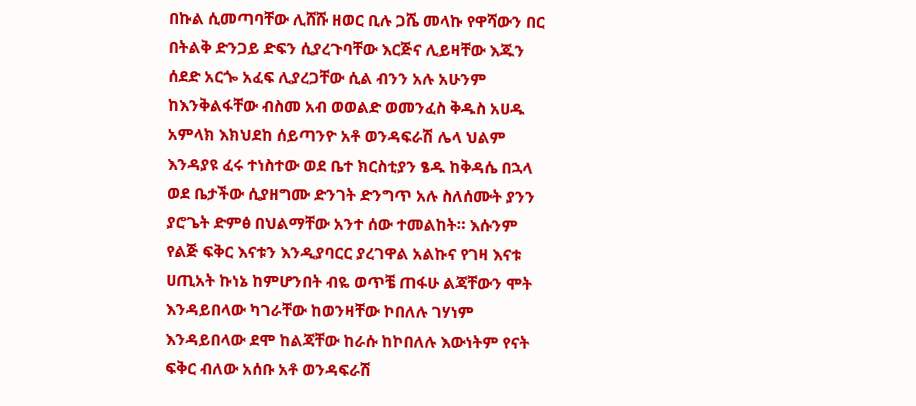በኩል ሲመጣባቸው ሊሸሹ ዘወር ቢሉ ጋሼ መላኩ የዋሻውን በር በትልቅ ድንጋይ ድፍን ሲያረጉባቸው እርጅና ሊይዛቸው እጁን ሰደድ አርጐ አፈፍ ሊያረጋቸው ሲል ብንን አሉ አሁንም ከእንቅልፋቸው ብስመ አብ ወወልድ ወመንፈስ ቅዱስ አሀዱ አምላክ እክህደከ ሰይጣንዮ አቶ ወንዳፍራሽ ሌላ ህልም እንዳያዩ ፈሩ ተነስተው ወደ ቤተ ክርስቲያን ፄዱ ከቅዳሴ በኋላ ወደ ቤታችው ሲያዘግሙ ድንገት ድንግጥ አሉ ስለሰሙት ያንን ያሮጌት ድምፅ በህልማቸው አንተ ሰው ተመልከት። እሱንም የልጅ ፍቅር እናቱን እንዲያባርር ያረገዋል አልኩና የገዛ እናቱ ሀጢአት ኩነኔ ከምሆንበት ብዬ ወጥቼ ጠፋሁ ልጃቸውን ሞት እንዳይበላው ካገራቸው ከወንዛቸው ኮበለሉ ገሃነም እንዳይበላው ደሞ ከልጃቸው ከራሱ ከኮበለሉ እውነትም የናት ፍቅር ብለው አሰቡ አቶ ወንዳፍራሽ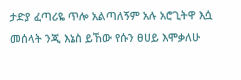ታድያ ፈጣሪዬ ጥሎ አልጣለኝም አሉ አሮጊትዋ እሷ መሰላት ንጂ እኔስ ይኸው የሱን ፀሀይ እሞቃለሁ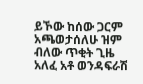ይኾው ከሰው ጋርም አጫወታሰለሁ ዝም ብለው ጥቂት ጊዜ አለፈ አቶ ወንዳፍራሽ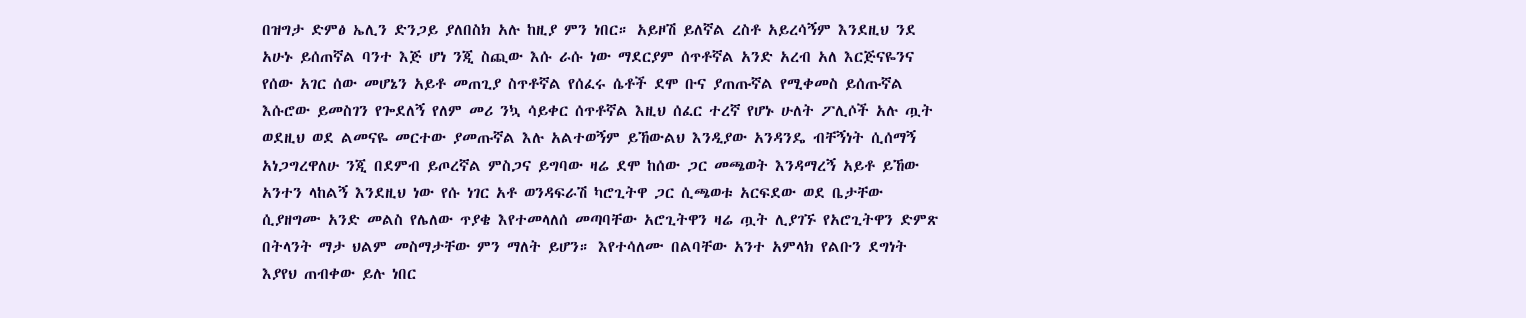በዝግታ ድምፅ ኤሊን ድንጋይ ያለበስክ አሉ ከዚያ ምን ነበር። አይዞሽ ይለኛል ረስቶ አይረሳኝም እንደዚህ ንደ አሁኑ ይሰጠኛል ባንተ እጅ ሆነ ንጂ ስጪው እሱ ራሱ ነው ማደርያም ሰጥቶኛል አንድ አረብ አለ እርጅናዬንና የሰው አገር ሰው መሆኔን አይቶ መጠጊያ ስጥቶኛል የሰፈሩ ሴቶች ደሞ ቡና ያጠጡኛል የሚቀመስ ይሰጡኛል እሱሮው ይመስገን የጐደለኝ የለም መሪ ንኳ ሳይቀር ሰጥቶኛል እዚህ ሰፈር ተረኛ የሆኑ ሁለት ፖሊሶች አሉ ጧት ወደዚህ ወደ ልመናዬ መርተው ያመጡኛል እሉ አልተወኝም ይኸውልህ እንዲያው አንዳንዴ ብቸኝነት ሲሰማኝ አነጋግረዋለሁ ንጂ በደምብ ይጦረኛል ምስጋና ይግባው ዛሬ ደሞ ከሰው ጋር መጫወት እንዳማረኝ አይቶ ይኸው አንተን ላከልኝ እንደዚህ ነው የሱ ነገር አቶ ወንዳፍራሽ ካሮጊትዋ ጋር ሲጫወቱ አርፍደው ወደ ቤታቸው ሲያዘግሙ አንድ መልስ የሌለው ጥያቄ እየተመላለሰ መጣባቸው አሮጊትዋን ዛሬ ጧት ሊያገኙ የአሮጊትዋን ድምጽ በትላንት ማታ ህልም መስማታቸው ምን ማለት ይሆን። እየተሳለሙ በልባቸው አንተ አምላክ የልቡን ደግነት እያየህ ጠብቀው ይሉ ነበር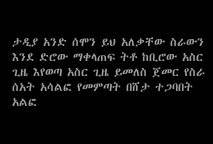ታዲያ አንድ ሰሞን ይህ አለቃቸው ስራውን እንደ ድሮው ማቀላጠፍ ትቶ ከቢሮው አስር ጊዜ እየወጣ አስር ጊዜ ይመለስ ጀመር የስራ ሰአት አሳልፎ የመምጣት በሸታ ተጋባበት አልፎ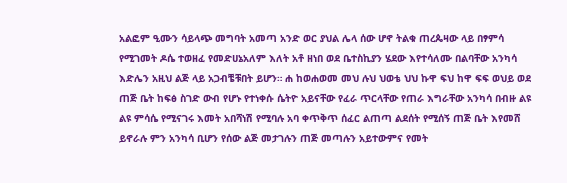አልፎም ዒሙን ሳይላጭ መግባት አመጣ አንድ ወር ያህል ሌላ ሰው ሆኖ ትልቁ ጠረጴዛው ላይ በፃምሳ የሚገመት ዶሴ ተወዘፈ የመድሀኔአለም እለት አቶ ዘነበ ወደ ቤተስኪያን ሄደው እየተሳለሙ በልባቸው አንካሳ እድሌን አዚህ ልጅ ላይ አጋብቼቹበት ይሆን። ሐ ከወሐወመ መህ ሉህ ህወቴ ህህ ኩዋ ፍህ ከዋ ፍፍ ወህይ ወደ ጠጅ ቤት ከፍፅ ስገድ ውብ የሆኑ የተነቀሱ ሴትዮ አይናቸው የፈራ ጥርላቸው የጠራ እግራቸው አንካሳ በብዙ ልዩ ልዩ ምሳሴ የሚናገሩ እመት አበሻነሽ የሚባሉ አባ ቀጥቅጥ ሰፈር ልጠጣ ልደሰት የሚሰኝ ጠጅ ቤት እየመሸ ይኖራሉ ምን አንካሳ ቢሆን የሰው ልጅ መታገሉን ጠጅ መጣሉን አይተውምና የመት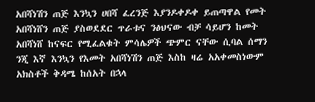አበሻነሽን ጠጅ እንኳን ሀበሻ ፈረንጅ እያንዶቀዶቀ ይጠጣዋል የመት አበሻነሸን ጠጅ ያስወደደር ጥራቱና ንፅህናው ብቻ ሳይሆን ከመት አበሻነሸ ከናፍር የሚፈልቁት ምሳሌዎች ጭምር ናቸው ሲባል ሰማን ንጂ እኛ እንኳን የእመት አበሻነሽን ጠጅ እስከ ዛሬ አአቀመስነውም አክስቶች ቅዳሜ ከሰአት በኋላ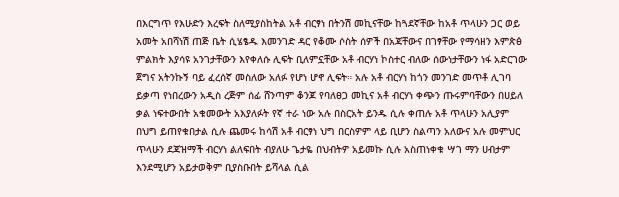በእርግጥ የእሁድን እረፍት ስለሚያስከትል አቶ ብርፃነ በትንሽ መኪናቸው ከጓደኛቸው ከአቶ ጥላሁን ጋር ወይ አመት አበሻነሽ ጠጅ ቤት ሲሄፄዱ እመንገድ ዳር የቆሙ ሶስት ሰዎች በአጃቸውና በገፃቸው የማሳዘን እምጵፅ ምልክት እያሳዩ አንገታቸውን እየቀለሱ ሊፍት ቢለምኗቸው አቶ ብርሃነ ኮስተር ብለው ሰውነታቸውን ነፋ አድርገው ጀግና አትንኩኝ ባይ ፈረሰኛ መስለው አለፉ የሆነ ሆኖ ሊፍት። አሉ አቶ ብርሃነ ከጎን መንገድ መጥቶ ሊገባ ይቃጣ የነበረውን አዲስ ረጅም ሰፊ ሸንጣም ቆንጆ የባለፀጋ መኪና አቶ ብርሃነ ቀጭን ጡሩምባቸውን በሀይለ ቃል ነፍተውበት አቁመውት አእያለፉት የኛ ተራ ነው አሉ በስርአት ይንዱ ሲሉ ቀጠሉ አቶ ጥላሁን አሊያም በህግ ይጠየቁበታል ሲሉ ጨመሩ ከሳሽ አቶ ብርፃነ ህግ በርስዎም ላይ ቢሆን ስልጣን አለውና አሉ መምህር ጥላሁን ደጃዝማች ብርሃነ ልለፍበት ብያለሁ ጌታዬ በህብትዎ አይመኩ ሲሉ አስጠነቀቁ ሣገ ማን ሀብታም እንደሚሆን አይታወቅም ቢያስቡበት ይሻላል ሲል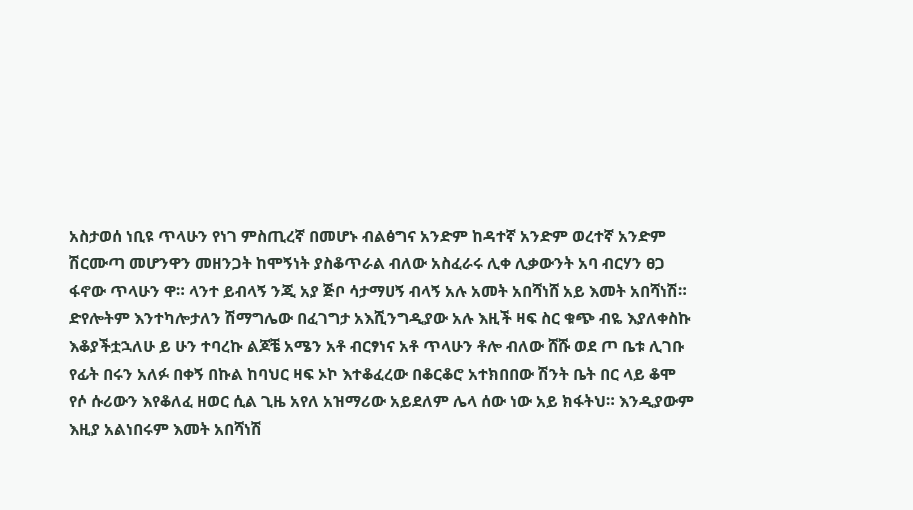አስታወሰ ነቢዩ ጥላሁን የነገ ምስጢረኛ በመሆኑ ብልፅግና አንድም ከዳተኛ አንድም ወረተኛ አንድም ሽርሙጣ መሆንዋን መዘንጋት ከሞኝነት ያስቆጥራል ብለው አስፈራሩ ሊቀ ሊቃውንት አባ ብርሃን ፀጋ ፋኖው ጥላሁን ዋ። ላንተ ይብላኝ ንጂ አያ ጅቦ ሳታማሀኝ ብላኝ አሉ አመት አበሻነሸ አይ እመት አበሻነሽ። ድየሎትም እንተካሎታለን ሽማግሌው በፈገግታ አእሺንግዲያው አሉ እዚች ዛፍ ስር ቁጭ ብዬ እያለቀስኩ እቆያችቷኋለሁ ይ ሁን ተባረኩ ልጆቼ አሜን አቶ ብርፃነና አቶ ጥላሁን ቶሎ ብለው ሸሹ ወደ ጦ ቤቱ ሊገቡ የፊት በሩን አለፉ በቀኝ በኩል ከባህር ዛፍ ኦኮ እተቆፈረው በቆርቆሮ አተክበበው ሽንት ቤት በር ላይ ቆሞ የሶ ሱሪውን እየቆለፈ ዘወር ሲል ጊዜ አየለ አዝማሪው አይደለም ሌላ ሰው ነው አይ ክፋትህ። እንዲያውም እዚያ አልነበሩም እመት አበሻነሽ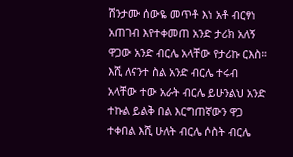ሽንታሙ ሰውዬ መጥቶ እነ አቶ ብርፃነ አጠገብ እየተቀመጠ አንድ ታሪክ አለኝ ዋጋው አንድ ብርሌ አላቸው የታሪኩ ርእስ። እሺ ለናንተ ስል አንድ ብርሌ ተሩብ አላቸው ተው አራት ብርሌ ይሁንልህ አንድ ተኩል ይልቅ በል እርግጠኛውን ዋጋ ተቀበል እሺ ሁለት ብርሌ ሶስት ብርሌ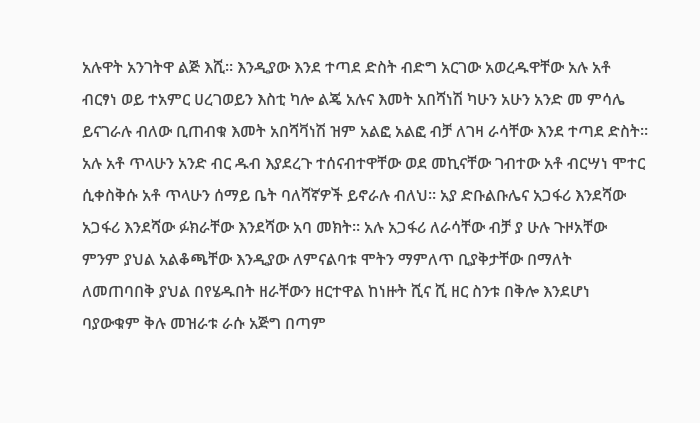አሉዋት አንገትዋ ልጅ እሺ። እንዲያው እንደ ተጣደ ድስት ብድግ አርገው አወረዱዋቸው አሉ አቶ ብርፃነ ወይ ተአምር ሀረገወይን እስቲ ካሎ ልጄ አሉና እመት አበሻነሽ ካሁን አሁን አንድ መ ምሳሌ ይናገራሉ ብለው ቢጠብቁ እመት አበሻቫነሽ ዝም አልፎ አልፎ ብቻ ለገዛ ራሳቸው እንደ ተጣደ ድስት። አሉ አቶ ጥላሁን አንድ ብር ዱብ እያደረጉ ተሰናብተዋቸው ወደ መኪናቸው ገብተው አቶ ብርሣነ ሞተር ሲቀስቅሱ አቶ ጥላሁን ሰማይ ቤት ባለሻኛዎች ይኖራሉ ብለህ። አያ ድቡልቡሌና አጋፋሪ እንደሻው አጋፋሪ እንደሻው ፉክራቸው እንደሻው አባ መክት። አሉ አጋፋሪ ለራሳቸው ብቻ ያ ሁሉ ጉዞአቸው ምንም ያህል አልቆጫቸው እንዲያው ለምናልባቱ ሞትን ማምለጥ ቢያቅታቸው በማለት ለመጠባበቅ ያህል በየሄዱበት ዘራቸውን ዘርተዋል ከነዙት ሺና ሺ ዘር ስንቱ በቅሎ እንደሆነ ባያውቁም ቅሉ መዝራቱ ራሱ አጅግ በጣም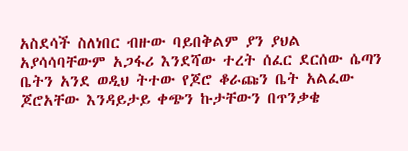አስደሳች ስለነበር ብዙው ባይበቅልም ያን ያህል አያሳሳባቸውም አጋፋሪ እንደሻው ተረት ሰፈር ደርሰው ሴጣን ቤትን አንደ ወዲህ ትተው የጆሮ ቆራጩን ቤት አልፈው ጆሮአቸው እንዳይታይ ቀጭን ኩታቸውን በጥንቃቄ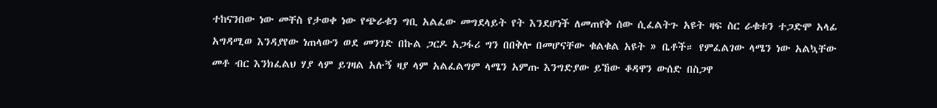ተከናንበው ነው መቸስ የታወቀ ነው የጭራቁን ግቢ አልፈው መግደላይት የት እንደሆነች ለመጠየቅ ሰው ሲፈልትጉ አዩት ዛፍ ስር ራቁቱን ተጋድሞ አላፊ አግዳሚወ እንዳያየው ነጠላውን ወደ መንገድ በኩል ጋርዶ አጋፋሪ ግን በበቅሎ በመሆናቸው ቁልቁል አዩት » ቤቶች። የምፈልገው ላሜን ነው አልኳቸው መቶ ብር እንክፈልህ ሃያ ላም ይገዛል አሉኝ ዛያ ላም አልፈልግም ላሜን አምጡ እንግድያው ይኸው ቆዳዋን ውሰድ በስጋዋ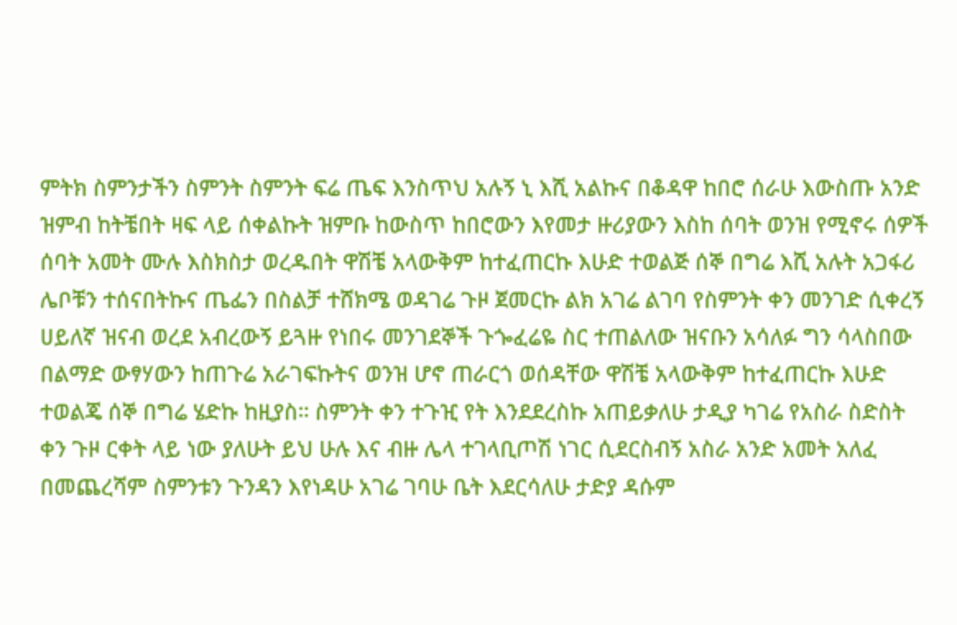ምትክ ስምንታችን ስምንት ስምንት ፍሬ ጤፍ እንስጥህ አሉኝ ኒ እሺ አልኩና በቆዳዋ ከበሮ ሰራሁ እውስጡ አንድ ዝምብ ከትቼበት ዛፍ ላይ ሰቀልኩት ዝምቡ ከውስጥ ከበሮውን እየመታ ዙሪያውን እስከ ሰባት ወንዝ የሚኖሩ ሰዎች ሰባት አመት ሙሉ እስክስታ ወረዱበት ዋሽቼ አላውቅም ከተፈጠርኩ እሁድ ተወልጅ ሰኞ በግሬ እሺ አሉት አጋፋሪ ሌቦቹን ተሰናበትኩና ጤፌን በስልቻ ተሸክሜ ወዳገሬ ጉዞ ጀመርኩ ልክ አገሬ ልገባ የስምንት ቀን መንገድ ሲቀረኝ ሀይለኛ ዝናብ ወረደ አብረውኝ ይጓዙ የነበሩ መንገደኞች ጉጐፈሬዬ ስር ተጠልለው ዝናቡን አሳለፉ ግን ሳላስበው በልማድ ውፃሃውን ከጠጉሬ አራገፍኩትና ወንዝ ሆኖ ጠራርጎ ወሰዳቸው ዋሽቼ አላውቅም ከተፈጠርኩ እሁድ ተወልጄ ሰኞ በግሬ ሄድኩ ከዚያስ። ስምንት ቀን ተጉዢ የት እንደደረስኩ አጠይቃለሁ ታዲያ ካገሬ የአስራ ስድስት ቀን ጉዞ ርቀት ላይ ነው ያለሁት ይህ ሁሉ እና ብዙ ሌላ ተገላቢጦሽ ነገር ሲደርስብኝ አስራ አንድ አመት አለፈ በመጨረሻም ስምንቱን ጉንዳን እየነዳሁ አገሬ ገባሁ ቤት እደርሳለሁ ታድያ ዳሱም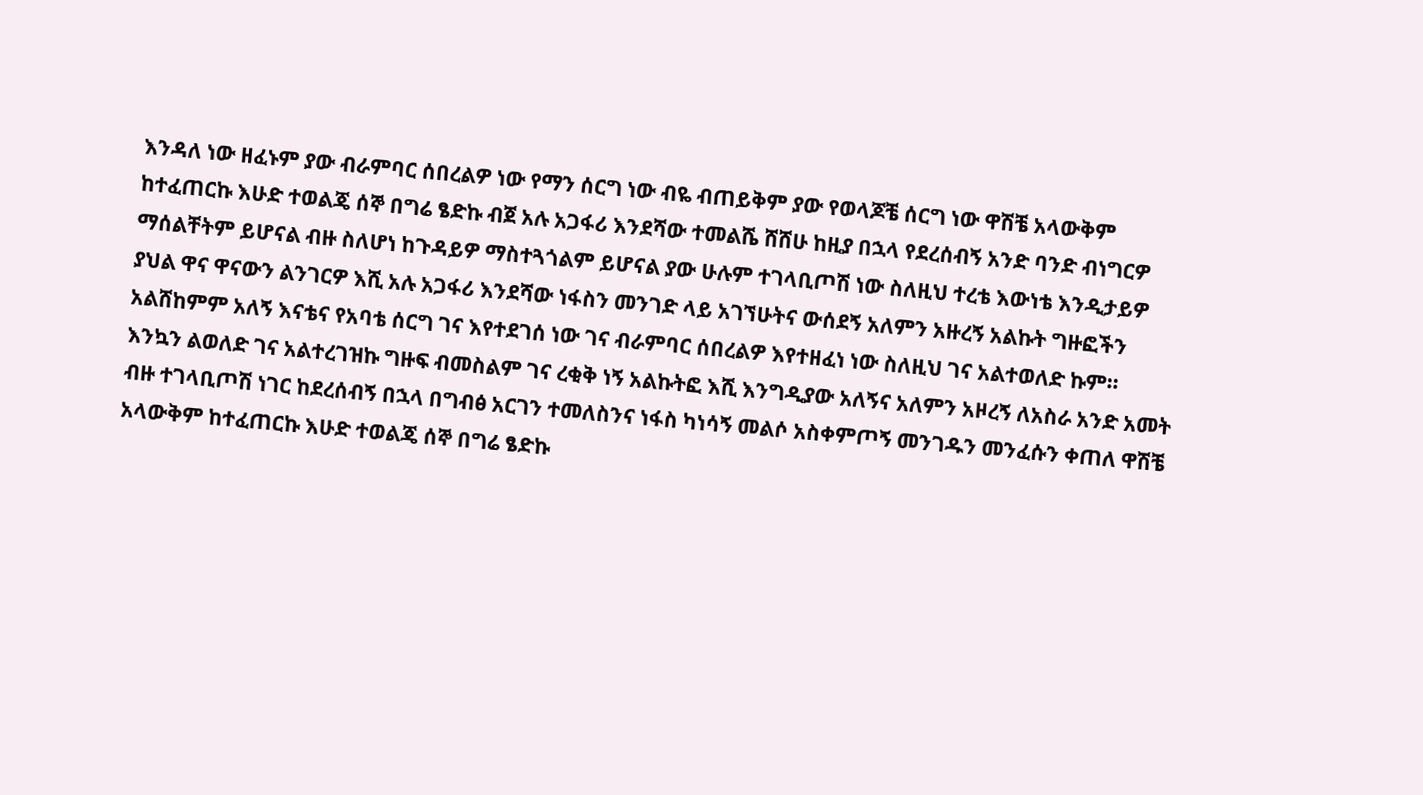እንዳለ ነው ዘፈኑም ያው ብራምባር ሰበረልዎ ነው የማን ሰርግ ነው ብዬ ብጠይቅም ያው የወላጆቼ ሰርግ ነው ዋሽቼ አላውቅም ከተፈጠርኩ እሁድ ተወልጄ ሰኞ በግሬ ፄድኩ ብጀ አሉ አጋፋሪ እንደሻው ተመልሼ ሸሸሁ ከዚያ በኋላ የደረሰብኝ አንድ ባንድ ብነግርዎ ማሰልቸትም ይሆናል ብዙ ስለሆነ ከጉዳይዎ ማስተጓጎልም ይሆናል ያው ሁሉም ተገላቢጦሽ ነው ስለዚህ ተረቴ እውነቴ እንዲታይዎ ያህል ዋና ዋናውን ልንገርዎ እሺ አሉ አጋፋሪ እንደሻው ነፋስን መንገድ ላይ አገኘሁትና ውሰደኝ አለምን አዙረኝ አልኩት ግዙፎችን አልሸከምም አለኝ እናቴና የአባቴ ሰርግ ገና እየተደገሰ ነው ገና ብራምባር ሰበረልዎ እየተዘፈነ ነው ስለዚህ ገና አልተወለድ ኩም። እንኳን ልወለድ ገና አልተረገዝኩ ግዙፍ ብመስልም ገና ረቂቅ ነኝ አልኩትፎ እሺ እንግዲያው አለኝና አለምን አዞረኝ ለአስራ አንድ አመት ብዙ ተገላቢጦሽ ነገር ከደረሰብኝ በኋላ በግብፅ አርገን ተመለስንና ነፋስ ካነሳኝ መልሶ አስቀምጦኝ መንገዱን መንፈሱን ቀጠለ ዋሽቼ አላውቅም ከተፈጠርኩ እሁድ ተወልጄ ሰኞ በግሬ ፄድኩ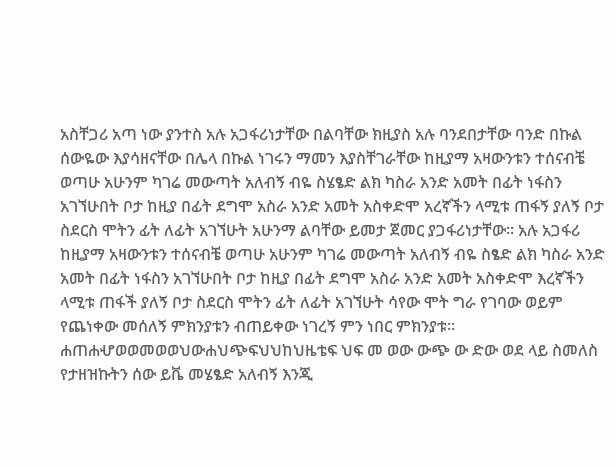አስቸጋሪ አጣ ነው ያንተስ አሉ አጋፋሪነታቸው በልባቸው ክዚያስ አሉ ባንደበታቸው ባንድ በኩል ሰውዬው እያሳዘናቸው በሌላ በኩል ነገሩን ማመን እያስቸገራቸው ከዚያማ አዛውንቱን ተሰናብቼ ወጣሁ አሁንም ካገሬ መውጣት አለብኝ ብዬ ስሄፄድ ልክ ካስራ አንድ አመት በፊት ነፋስን አገኘሁበት ቦታ ከዚያ በፊት ደግሞ አስራ አንድ አመት አስቀድሞ አረኛችን ላሚቱ ጠፋኝ ያለኝ ቦታ ስደርስ ሞትን ፊት ለፊት አገኘሁት አሁንማ ልባቸው ይመታ ጀመር ያጋፋሪነታቸው። አሉ አጋፋሪ ከዚያማ አዛውንቱን ተሰናብቼ ወጣሁ አሁንም ካገሬ መውጣት አለብኝ ብዬ ስፄድ ልክ ካስራ አንድ አመት በፊት ነፋስን አገኘሁበት ቦታ ከዚያ በፊት ደግሞ አስራ አንድ አመት አስቀድሞ እረኛችን ላሚቱ ጠፋች ያለኝ ቦታ ስደርስ ሞትን ፊት ለፊት አገኘሁት ሳየው ሞት ግራ የገባው ወይም የጨነቀው መሰለኝ ምክንያቱን ብጠይቀው ነገረኝ ምን ነበር ምክንያቱ። ሐጠሐሇወወመወወህውሐህጭፍህህከህዜቴፍ ህፍ መ ወው ውጭ ው ድው ወደ ላይ ስመለስ የታዘዝኩትን ሰው ይቬ መሄፄድ አለብኝ እንጂ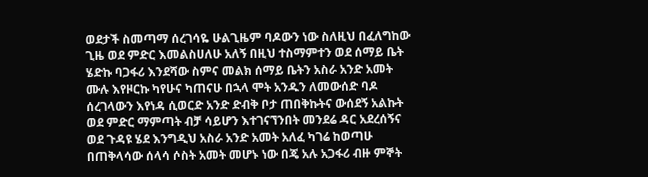ወደታች ስመጣማ ሰረገሳዬ ሁልጊዜም ባዶውን ነው ስለዚህ በፈለግከው ጊዜ ወደ ምድር እመልስሀለሁ አለኝ በዚህ ተስማምተን ወደ ሰማይ ቤት ሄድኩ ባጋፋሪ እንደሻው ስምና መልክ ሰማይ ቤትን አስራ አንድ አመት ሙሉ እየዞርኩ ካየሁና ካጠናሁ በኋላ ሞት አንዱን ለመውሰድ ባዶ ሰረገላውን እየነዳ ሲወርድ አንድ ድብቅ ቦታ ጠበቅኩትና ውሰደኝ አልኩት ወደ ምድር ማምጣት ብቻ ሳይሆን እተገናኘንበት መንደሬ ዳር አደረሰኝና ወደ ጉዳዩ ሄደ እንግዲህ አስራ አንድ አመት አለፈ ካገሬ ከወጣሁ በጠቅላሳው ሰላሳ ሶስት አመት መሆኑ ነው በጄ አሉ አጋፋሪ ብዙ ምኞት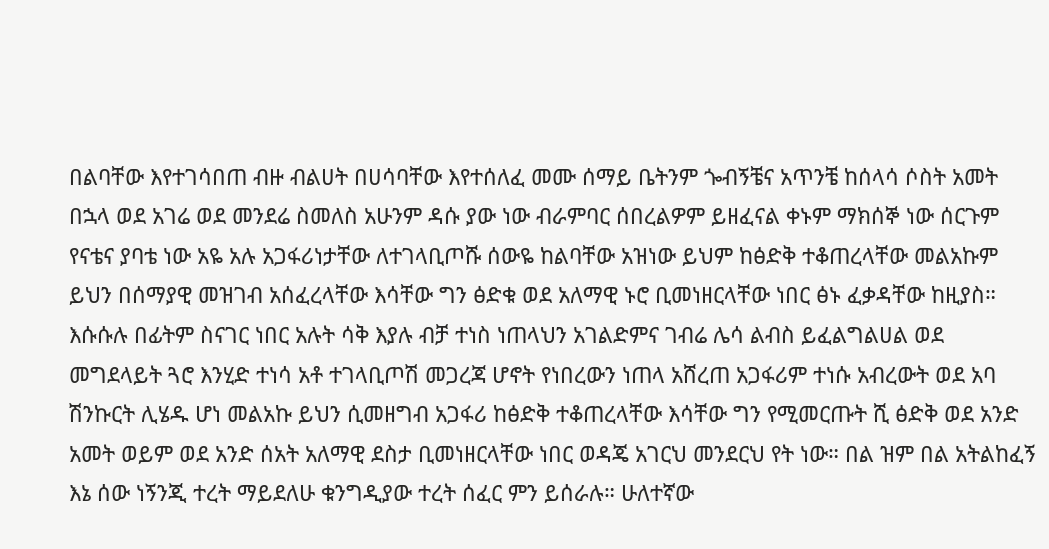በልባቸው እየተገሳበጠ ብዙ ብልሀት በሀሳባቸው እየተሰለፈ መሙ ሰማይ ቤትንም ጐብኝቼና አጥንቼ ከሰላሳ ሶስት አመት በኋላ ወደ አገሬ ወደ መንደሬ ስመለስ አሁንም ዳሱ ያው ነው ብራምባር ሰበረልዎም ይዘፈናል ቀኑም ማክሰኞ ነው ሰርጉም የናቴና ያባቴ ነው አዬ አሉ አጋፋሪነታቸው ለተገላቢጦሹ ሰውዬ ከልባቸው አዝነው ይህም ከፅድቅ ተቆጠረላቸው መልአኩም ይህን በሰማያዊ መዝገብ አሰፈረላቸው እሳቸው ግን ፅድቁ ወደ አለማዊ ኑሮ ቢመነዘርላቸው ነበር ፅኑ ፈቃዳቸው ከዚያስ። እሱሱሉ በፊትም ስናገር ነበር አሉት ሳቅ እያሉ ብቻ ተነስ ነጠላህን አገልድምና ገብሬ ሌሳ ልብስ ይፈልግልሀል ወደ መግደላይት ጓሮ እንሂድ ተነሳ አቶ ተገላቢጦሽ መጋረጃ ሆኖት የነበረውን ነጠላ አሸረጠ አጋፋሪም ተነሱ አብረውት ወደ አባ ሽንኩርት ሊሄዱ ሆነ መልአኩ ይህን ሲመዘግብ አጋፋሪ ከፅድቅ ተቆጠረላቸው እሳቸው ግን የሚመርጡት ሺ ፅድቅ ወደ አንድ አመት ወይም ወደ አንድ ሰአት አለማዊ ደስታ ቢመነዘርላቸው ነበር ወዳጄ አገርህ መንደርህ የት ነው። በል ዝም በል አትልከፈኝ እኔ ሰው ነኝንጂ ተረት ማይደለሁ ቁንግዲያው ተረት ሰፈር ምን ይሰራሉ። ሁለተኛው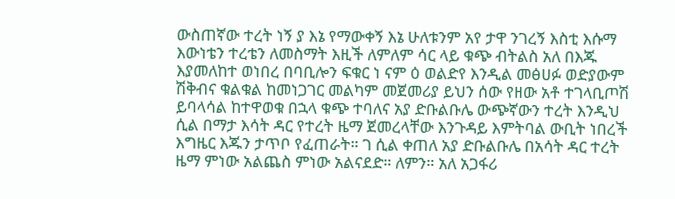ውስጠኛው ተረት ነኝ ያ እኔ የማውቀኝ እኔ ሁለቱንም አየ ታዋ ንገረኝ እስቲ እሱማ እውነቴን ተረቴን ለመስማት እዚች ለምለም ሳር ላይ ቁጭ ብትልስ አለ በእጁ እያመለከተ ወነበረ በባቢሎን ፍቁር ነ ናም ዕ ወልድየ እንዲል መፅሀፉ ወድያውም ሽቅብና ቁልቁል ከመነጋገር መልካም መጀመሪያ ይህን ሰው የዘው አቶ ተገላቢጦሽ ይባላሳል ከተዋወቁ በኋላ ቁጭ ተባለና አያ ድቡልቡሌ ውጭኛውን ተረት እንዲህ ሲል በማታ እሳት ዳር የተረት ዜማ ጀመረላቸው እንጉዳይ እምትባል ውቢት ነበረች እግዜር እጁን ታጥቦ የፈጠራት። ገ ሲል ቀጠለ አያ ድቡልቡሌ በአሳት ዳር ተረት ዜማ ምነው አልጨስ ምነው አልናደድ። ለምን። አለ አጋፋሪ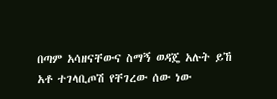በጣም አሳዘናቸውና ስማኝ ወዳጄ አሉት ይኸ አቶ ተገላቢጦሽ የቸገረው ሰው ነው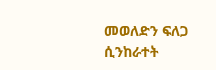መወለድን ፍለጋ ሲንከራተት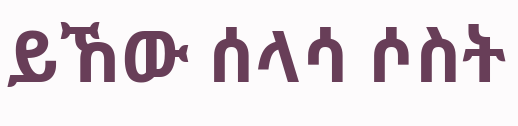ይኸው ሰላሳ ሶስት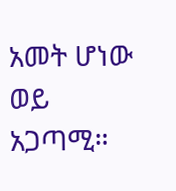አመት ሆነው ወይ አጋጣሚ።